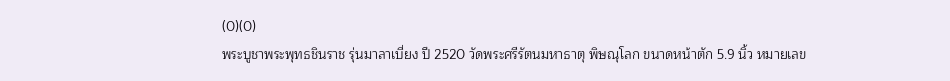(0)(0)
พระบูชาพระพุทธชินราช รุ่นมาลาเบี่ยง ปี 2520 วัดพระศรีรัตนมหาธาตุ พิษณุโลก ขนาดหน้าตัก 5.9 นิ้ว หมายเลข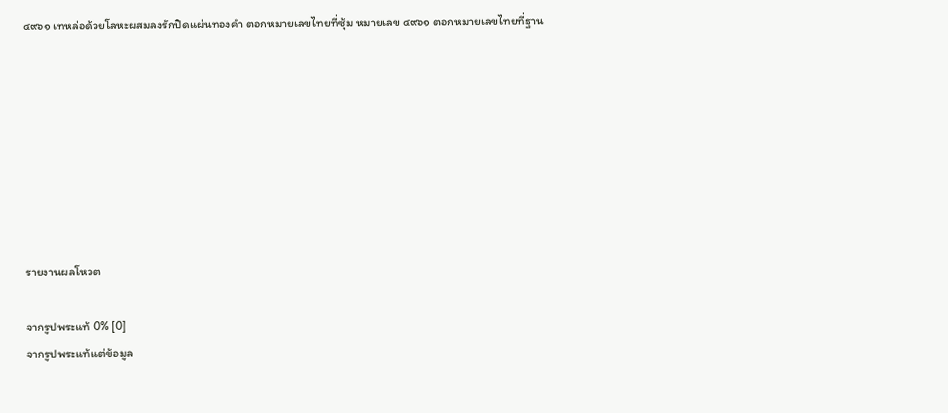๔๙๖๑ เทหล่อด้วยโลหะผสมลงรักปิดแผ่นทองคำ ตอกหมายเลขไทยที่ซุ้ม หมายเลข ๔๙๖๑ ตอกหมายเลขไทยที่ฐาน








รายงานผลโหวต

จากรูปพระแท้ 0% [0]
จากรูปพระแท้แต่ข้อมูล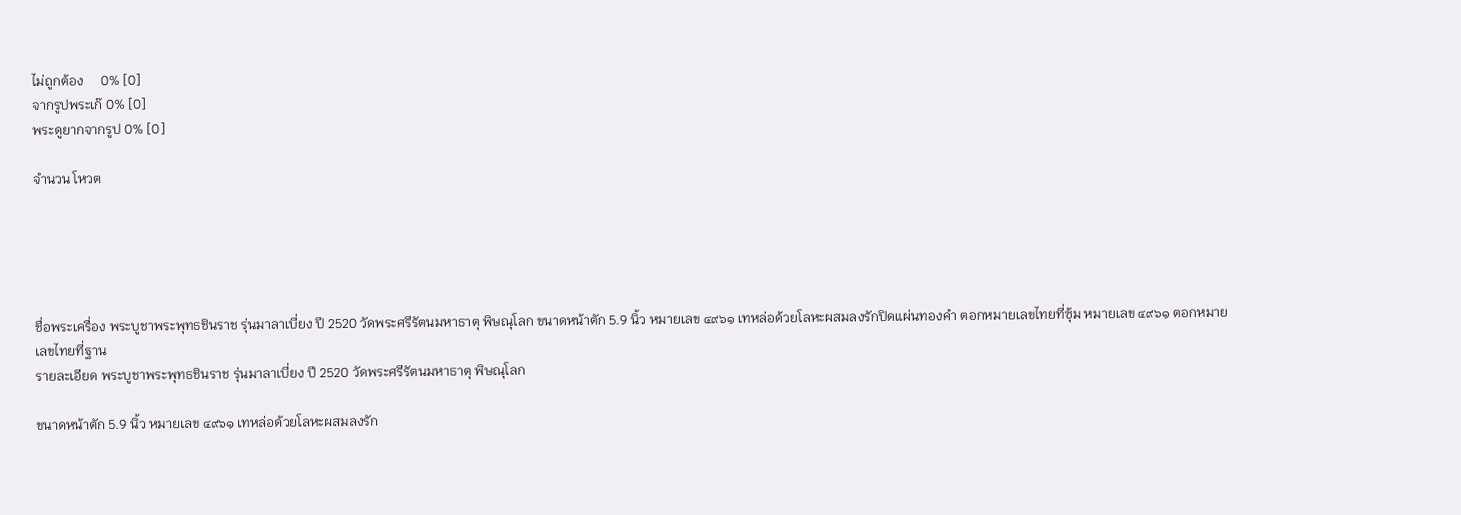ไม่ถูกต้อง     0% [0]
จากรูปพระเก๊ 0% [0]
พระดูยากจากรูป 0% [0]

จำนวน โหวต





ชื่อพระเครื่อง พระบูชาพระพุทธชินราช รุ่นมาลาเบี่ยง ปี 2520 วัดพระศรีรัตนมหาธาตุ พิษณุโลก ขนาดหน้าตัก 5.9 นิ้ว หมายเลข ๔๙๖๑ เทหล่อด้วยโลหะผสมลงรักปิดแผ่นทองคำ ตอกหมายเลขไทยที่ซุ้ม หมายเลข ๔๙๖๑ ตอกหมายเลขไทยที่ฐาน
รายละเอียด พระบูชาพระพุทธชินราช รุ่นมาลาเบี่ยง ปี 2520 วัดพระศรีรัตนมหาธาตุ พิษณุโลก

ขนาดหน้าตัก 5.9 นิ้ว หมายเลข ๔๙๖๑ เทหล่อด้วยโลหะผสมลงรัก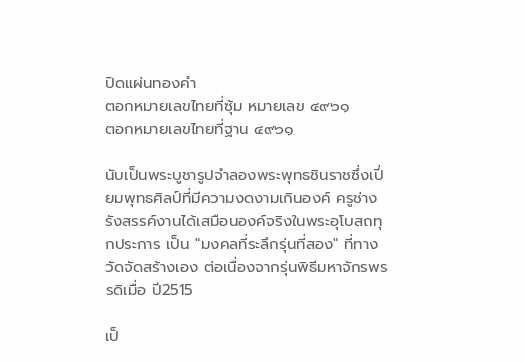ปิดแผ่นทองคำ
ตอกหมายเลขไทยที่ซุ้ม หมายเลข ๔๙๖๑
ตอกหมายเลขไทยที่ฐาน ๔๙๖๑

นับเป็นพระบูชารูปจำลองพระพุทธชินราชซึ่งเปี่ยมพุทธศิลป์ที่มีความงดงามเกินองค์ ครูช่างรังสรรค์งานได้เสมือนองค์จริงในพระอุโบสถทุกประการ เป็น "มงคลที่ระลึกรุ่นที่สอง" ที่ทางวัดจัดสร้างเอง ต่อเนื่องจากรุ่นพิธีมหาจักรพรรดิเมื่อ ปี2515

เป็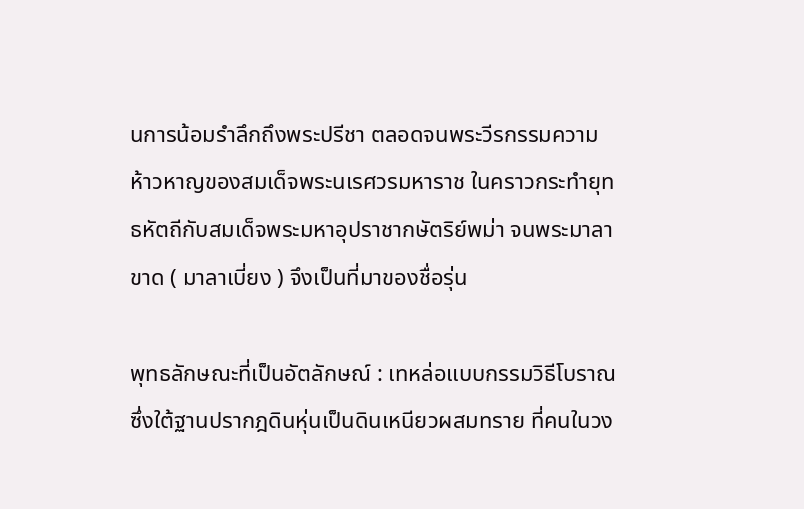นการน้อมรำลึกถึงพระปรีชา ตลอดจนพระวีรกรรมความห้าวหาญของสมเด็จพระนเรศวรมหาราช ในคราวกระทำยุทธหัตถีกับสมเด็จพระมหาอุปราชากษัตริย์พม่า จนพระมาลาขาด ( มาลาเบี่ยง ) จึงเป็นที่มาของชื่อรุ่น

พุทธลักษณะที่เป็นอัตลักษณ์ : เทหล่อแบบกรรมวิธีโบราณ ซึ่งใต้ฐานปรากฎดินหุ่นเป็นดินเหนียวผสมทราย ที่คนในวง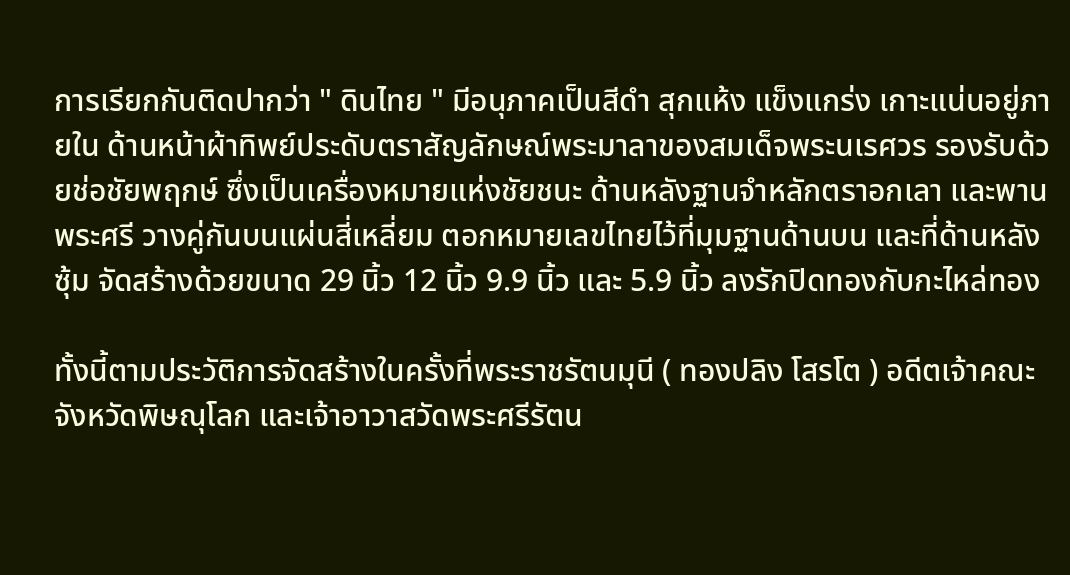การเรียกกันติดปากว่า " ดินไทย " มีอนุภาคเป็นสีดำ สุกแห้ง แข็งแกร่ง เกาะแน่นอยู่ภายใน ด้านหน้าผ้าทิพย์ประดับตราสัญลักษณ์พระมาลาของสมเด็จพระนเรศวร รองรับด้วยช่อชัยพฤกษ์ ซึ่งเป็นเครื่องหมายแห่งชัยชนะ ด้านหลังฐานจำหลักตราอกเลา และพานพระศรี วางคู่กันบนแผ่นสี่เหลี่ยม ตอกหมายเลขไทยไว้ที่มุมฐานด้านบน และที่ด้านหลังซุ้ม จัดสร้างด้วยขนาด 29 นิ้ว 12 นิ้ว 9.9 นิ้ว และ 5.9 นิ้ว ลงรักปิดทองกับกะไหล่ทอง

ทั้งนี้ตามประวัติการจัดสร้างในครั้งที่พระราชรัตนมุนี ( ทองปลิง โสรโต ) อดีตเจ้าคณะจังหวัดพิษณุโลก และเจ้าอาวาสวัดพระศรีรัตน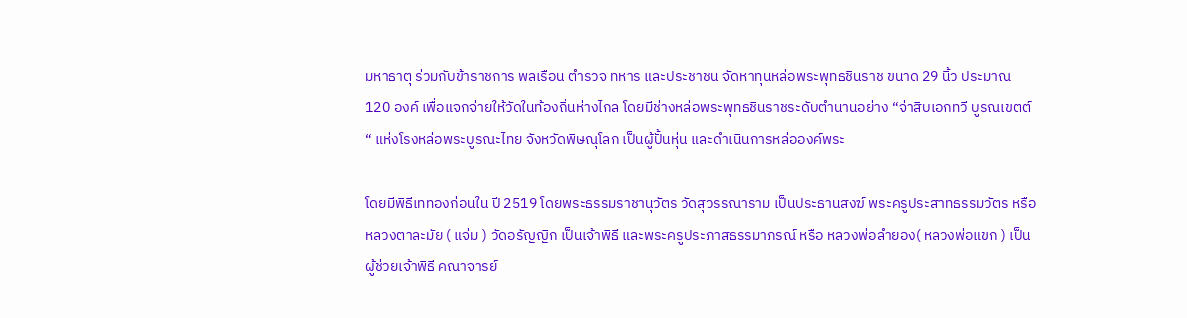มหาธาตุ ร่วมกับข้าราชการ พลเรือน ตำรวจ ทหาร และประชาชน จัดหาทุนหล่อพระพุทธชินราช ขนาด 29 นิ้ว ประมาณ 120 องค์ เพื่อแจกจ่ายให้วัดในท้องถิ่นห่างไกล โดยมีช่างหล่อพระพุทธชินราชระดับตำนานอย่าง “จ่าสิบเอกทวี บูรณเขตต์ “ แห่งโรงหล่อพระบูรณะไทย จังหวัดพิษณุโลก เป็นผู้ปั้นหุ่น และดำเนินการหล่อองค์พระ

โดยมีพิธีเททองก่อนใน ปี 2519 โดยพระธรรมราชานุวัตร วัดสุวรรณาราม เป็นประธานสงฆ์ พระครูประสาทธรรมวัตร หรือหลวงตาละมัย ( แจ่ม ) วัดอรัญญิก เป็นเจ้าพิธี และพระครูประภาสธรรมาภรณ์ หรือ หลวงพ่อลำยอง( หลวงพ่อแขก ) เป็นผู้ช่วยเจ้าพิธี คณาจารย์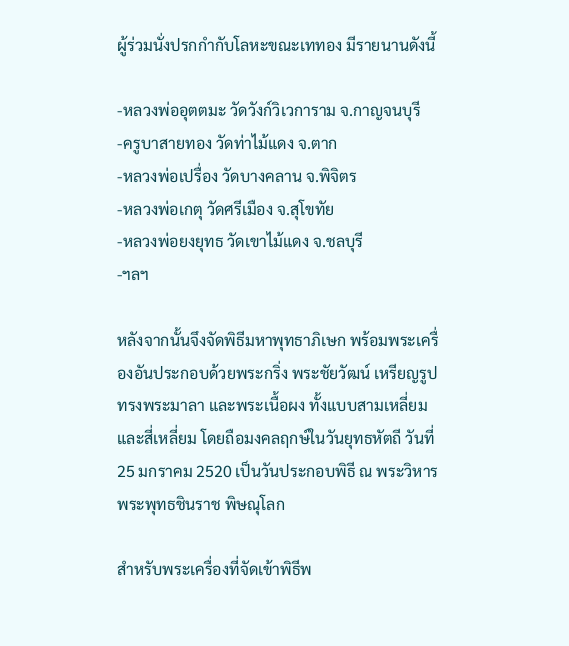ผู้ร่วมนั่งปรกกำกับโลหะขณะเททอง มีรายนานดังนี้

-หลวงพ่ออุตตมะ วัดวังก์วิเวการาม จ.กาญจนบุรี
-ครูบาสายทอง วัดท่าไม้แดง จ.ตาก
-หลวงพ่อเปรื่อง วัดบางคลาน จ.พิจิตร
-หลวงพ่อเกตุ วัดศรีเมือง จ.สุโขทัย
-หลวงพ่อยงยุทธ วัดเขาไม้แดง จ.ชลบุรี
-ฯลฯ

หลังจากนั้นจึงจัดพิธีมหาพุทธาภิเษก พร้อมพระเครื่องอันประกอบด้วยพระกริ่ง พระชัยวัฒน์ เหรียญรูปทรงพระมาลา และพระเนื้อผง ทั้งแบบสามเหลี่ยม และสี่เหลี่ยม โดยถือมงคลฤกษ์ในวันยุทธหัตถี วันที่ 25 มกราคม 2520 เป็นวันประกอบพิธี ณ พระวิหารพระพุทธชินราช พิษณุโลก

สำหรับพระเครื่องที่จัดเข้าพิธีพ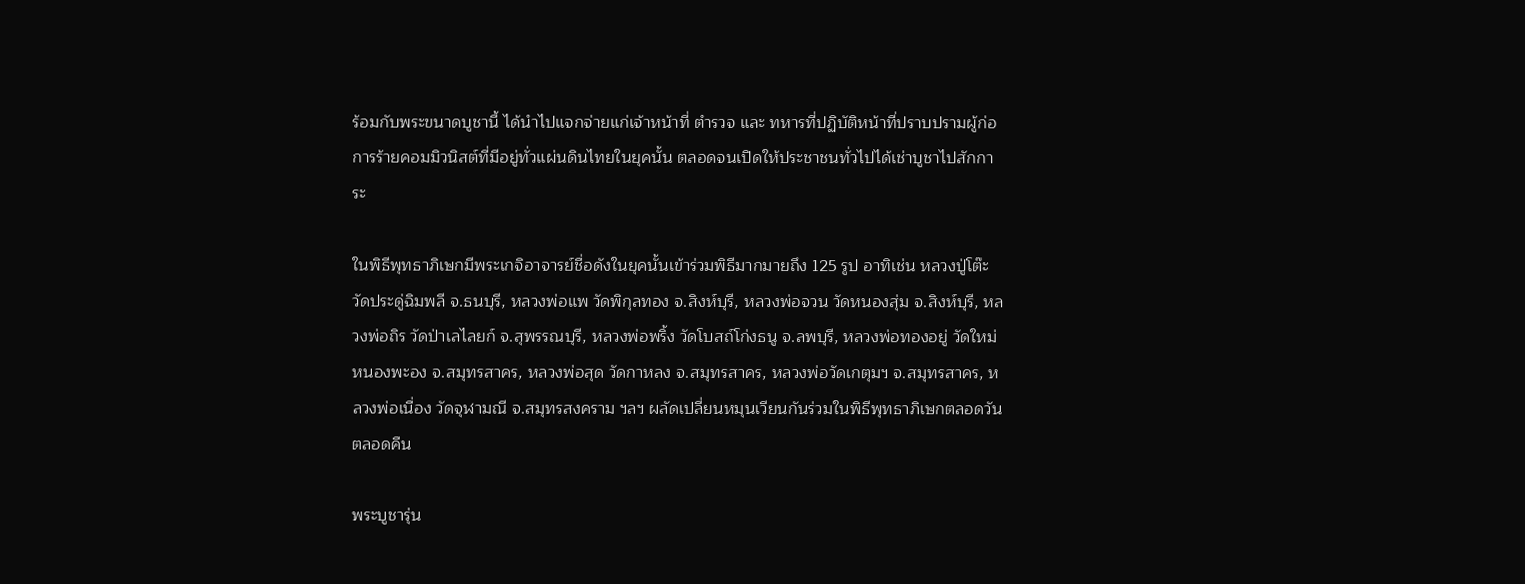ร้อมกับพระขนาดบูชานี้ ได้นำไปแจกจ่ายแก่เจ้าหน้าที่ ตำรวจ และ ทหารที่ปฏิบัติหน้าที่ปราบปรามผู้ก่อการร้ายคอมมิวนิสต์ที่มีอยู่ทั่วแผ่นดินไทยในยุคนั้น ตลอดจนเปิดให้ประชาชนทั่วไปได้เช่าบูชาไปสักการะ

ในพิธีพุทธาภิเษกมีพระเกจิอาจารย์ชื่อดังในยุคนั้นเข้าร่วมพิธีมากมายถึง 125 รูป อาทิเช่น หลวงปู่โต๊ะ วัดประดู่ฉิมพลี จ.ธนบุรี, หลวงพ่อแพ วัดพิกุลทอง จ.สิงห์บุรี, หลวงพ่อจวน วัดหนองสุ่ม จ.สิงห์บุรี, หลวงพ่อถิร วัดป่าเลไลยก์ จ.สุพรรณบุรี, หลวงพ่อพริ้ง วัดโบสถ์โก่งธนู จ.ลพบุรี, หลวงพ่อทองอยู่ วัดใหม่หนองพะอง จ.สมุทรสาคร, หลวงพ่อสุด วัดกาหลง จ.สมุทรสาคร, หลวงพ่อวัดเกตุมฯ จ.สมุทรสาคร, หลวงพ่อเนื่อง วัดจุฬามณี จ.สมุทรสงคราม ฯลฯ ผลัดเปลี่ยนหมุนเวียนกันร่วมในพิธีพุทธาภิเษกตลอดวันตลอดคืน

พระบูชารุ่น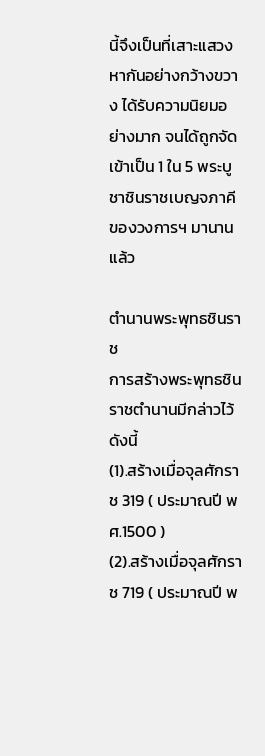นี้จึงเป็นที่เสาะแสวงหากันอย่างกว้างขวาง ได้รับความนิยมอย่างมาก จนได้ถูกจัดเข้าเป็น 1 ใน 5 พระบูชาชินราชเบญจภาคีของวงการฯ มานานแล้ว

ตำนานพระพุทธชินราช
การสร้างพระพุทธชินราชตำนานมีกล่าวไว้ดังนี้
(1).สร้างเมื่อจุลศักราช 319 ( ประมาณปี พศ.1500 )
(2).สร้างเมื่อจุลศักราช 719 ( ประมาณปี พ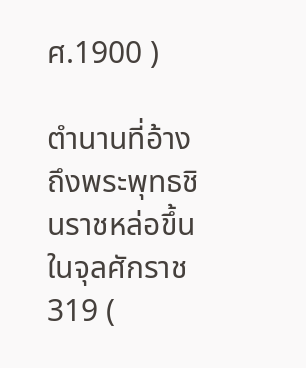ศ.1900 )

ตำนานที่อ้างถึงพระพุทธชินราชหล่อขึ้นในจุลศักราช 319 (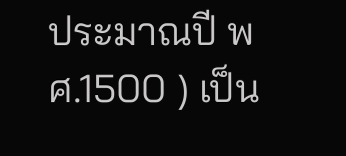ประมาณปี พศ.1500 ) เป็น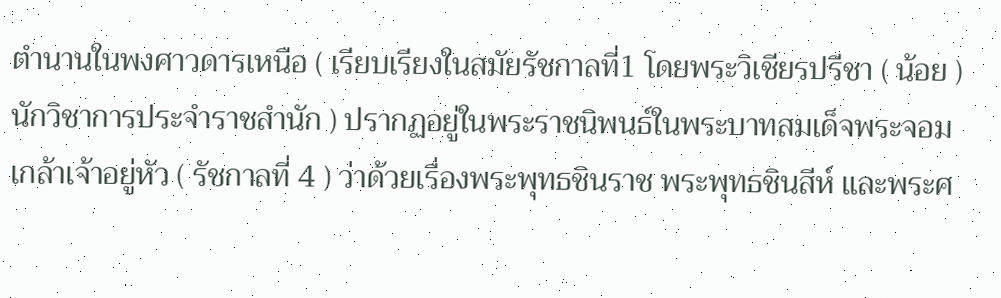ตำนานในพงศาวดารเหนือ ( เรียบเรียงในสมัยรัชกาลที่1 โดยพระวิเชียรปรีชา ( น้อย ) นักวิชาการประจำราชสำนัก ) ปรากฏอยู่ในพระราชนิพนธ์ในพระบาทสมเด็จพระจอมเกล้าเจ้าอยู่หัว ( รัชกาลที่ 4 ) ว่าด้วยเรื่องพระพุทธชินราช พระพุทธชินสีห์ และพระศ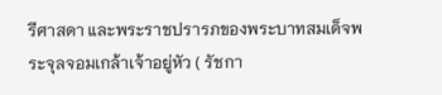รีศาสดา และพระราชปรารภของพระบาทสมเด็จพระจุลจอมเกล้าเจ้าอยู่หัว ( รัชกา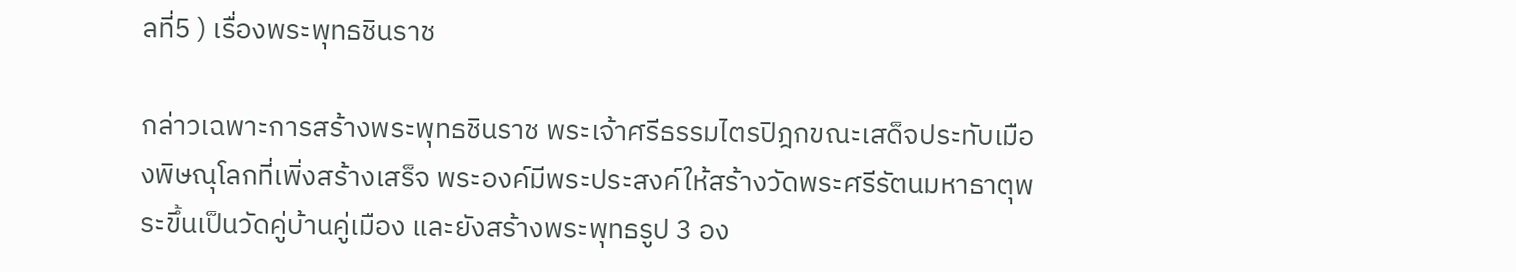ลที่5 ) เรื่องพระพุทธชินราช

กล่าวเฉพาะการสร้างพระพุทธชินราช พระเจ้าศรีธรรมไตรปิฎกขณะเสด็จประทับเมืองพิษณุโลกที่เพิ่งสร้างเสร็จ พระองค์มีพระประสงค์ให้สร้างวัดพระศรีรัตนมหาธาตุพระขึ้นเป็นวัดคู่บ้านคู่เมือง และยังสร้างพระพุทธรูป 3 อง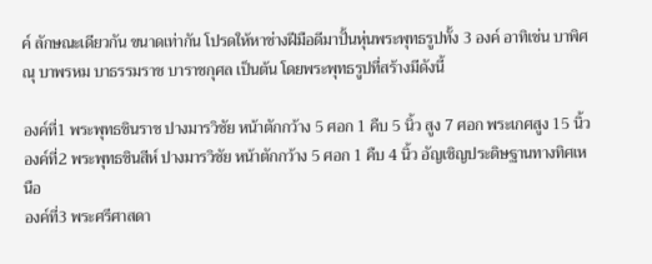ค์ ลักษณะเดียวกัน ขนาดเท่ากัน โปรดให้หาช่างฝีมือดีมาปั้นหุ่นพระพุทธรูปทั้ง 3 องค์ อาทิเช่น บาพิศณุ บาพรหม บาธรรมราช บาราชกุศล เป็นต้น โดยพระพุทธรูปที่สร้างมีดังนี้

องค์ที่1 พระพุทธชินราช ปางมารวิชัย หน้าตักกว้าง 5 ศอก 1 คืบ 5 นิ้ว สูง 7 ศอก พระเกศสูง 15 นิ้ว
องค์ที่2 พระพุทธชินสีห์ ปางมารวิชัย หน้าตักกว้าง 5 ศอก 1 คืบ 4 นิ้ว อัญเชิญประดิษฐานทางทิศเหนือ
องค์ที่3 พระศรีศาสดา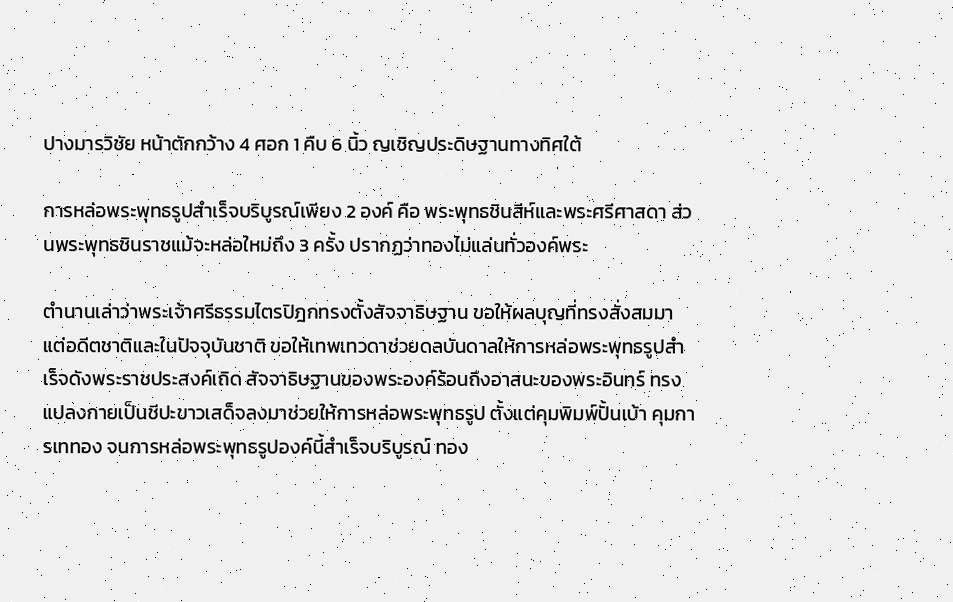ปางมารวิชัย หน้าตักกว้าง 4 ศอก 1 คืบ 6 นิ้ว ญเชิญประดิษฐานทางทิศใต้

การหล่อพระพุทธรูปสำเร็จบริบูรณ์เพียง 2 องค์ คือ พระพุทธชินสีห์และพระศรีศาสดา ส่วนพระพุทธชินราชแม้จะหล่อใหม่ถึง 3 ครั้ง ปรากฏว่าทองไม่แล่นทั่วองค์พระ

ตำนานเล่าว่าพระเจ้าศรีธรรมไตรปิฎกทรงตั้งสัจจาธิษฐาน ขอให้ผลบุญที่ทรงสั่งสมมาแต่อดีตชาติและในปัจจุบันชาติ ขอให้เทพเทวดาช่วยดลบันดาลให้การหล่อพระพุทธรูปสำเร็จดังพระราชประสงค์เถิด สัจจาธิษฐานของพระองค์ร้อนถึงอาสนะของพระอินทร์ ทรงแปลงกายเป็นชีปะขาวเสด็จลงมาช่วยให้การหล่อพระพุทธรูป ตั้งแต่คุมพิมพ์ปั้นเบ้า คุมการเททอง จนการหล่อพระพุทธรูปองค์นี้สำเร็จบริบูรณ์ ทอง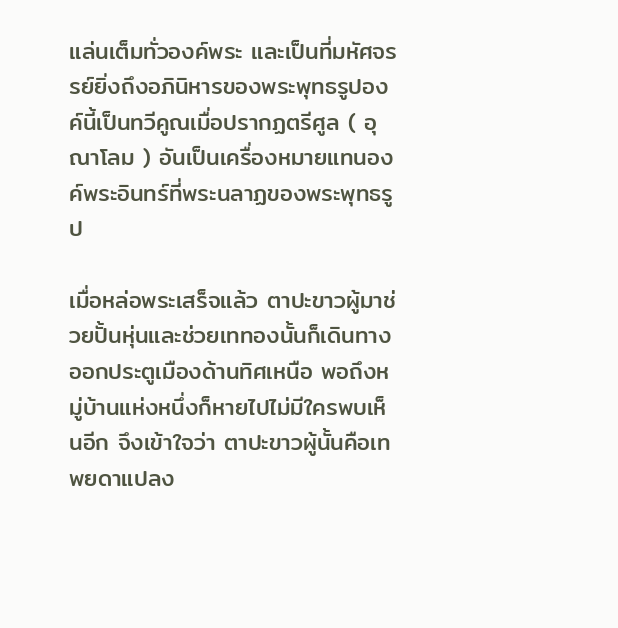แล่นเต็มทั่วองค์พระ และเป็นที่มหัศจรรย์ยิ่งถึงอภินิหารของพระพุทธรูปองค์นี้เป็นทวีคูณเมื่อปรากฏตรีศูล ( อุณาโลม ) อันเป็นเครื่องหมายแทนองค์พระอินทร์ที่พระนลาฏของพระพุทธรูป

เมื่อหล่อพระเสร็จแล้ว ตาปะขาวผู้มาช่วยปั้นหุ่นและช่วยเททองนั้นก็เดินทางออกประตูเมืองด้านทิศเหนือ พอถึงหมู่บ้านแห่งหนึ่งก็หายไปไม่มีใครพบเห็นอีก จึงเข้าใจว่า ตาปะขาวผู้นั้นคือเทพยดาแปลง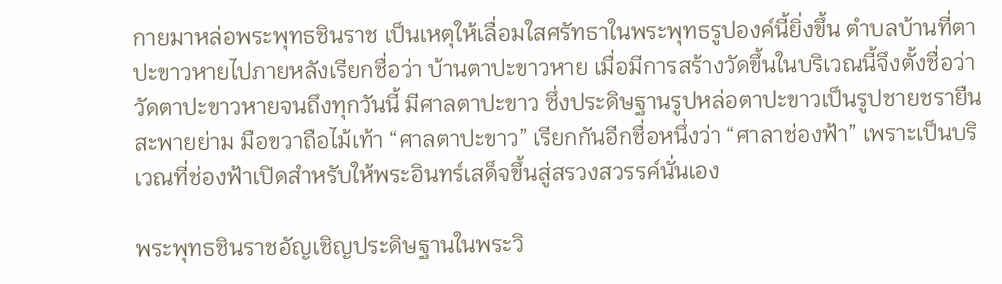กายมาหล่อพระพุทธชินราช เป็นเหตุให้เลื่อมใสศรัทธาในพระพุทธรูปองค์นี้ยิ่งขึ้น ตำบลบ้านที่ตาปะขาวหายไปภายหลังเรียกชื่อว่า บ้านตาปะขาวหาย เมื่อมีการสร้างวัดขึ้นในบริเวณนี้จึงตั้งชื่อว่าวัดตาปะขาวหายจนถึงทุกวันนี้ มีศาลตาปะขาว ซึ่งประดิษฐานรูปหล่อตาปะขาวเป็นรูปชายชรายืนสะพายย่าม มือขวาถือไม้เท้า “ศาลตาปะขาว” เรียกกันอีกชื่อหนึ่งว่า “ศาลาช่องฟ้า” เพราะเป็นบริเวณที่ช่องฟ้าเปิดสำหรับให้พระอินทร์เสด็จขึ้นสู่สรวงสวรรค์นั่นเอง

พระพุทธชินราชอัญเชิญประดิษฐานในพระวิ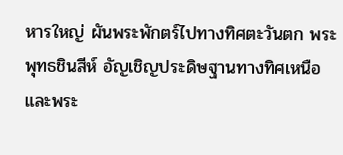หารใหญ่ ผันพระพักตร์ไปทางทิศตะวันตก พระพุทธชินสีห์ อัญเชิญประดิษฐานทางทิศเหนือ และพระ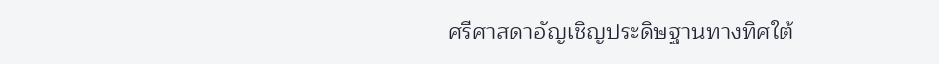ศรีศาสดาอัญเชิญประดิษฐานทางทิศใต้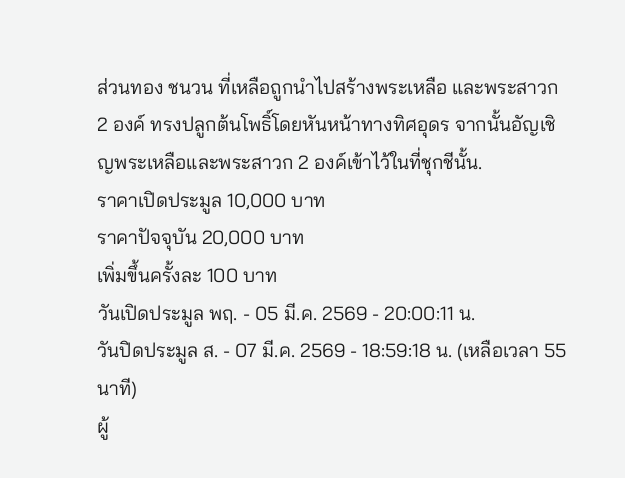ส่วนทอง ชนวน ที่เหลือถูกนำไปสร้างพระเหลือ และพระสาวก 2 องค์ ทรงปลูกต้นโพธิ์โดยหันหน้าทางทิศอุดร จากนั้นอัญเชิญพระเหลือและพระสาวก 2 องค์เข้าไว้ในที่ชุกชีนั้น.
ราคาเปิดประมูล 10,000 บาท
ราคาปัจจุบัน 20,000 บาท
เพิ่มขึ้นครั้งละ 100 บาท
วันเปิดประมูล พฤ. - 05 มี.ค. 2569 - 20:00:11 น.
วันปิดประมูล ส. - 07 มี.ค. 2569 - 18:59:18 น. (เหลือเวลา 55 นาที)
ผู้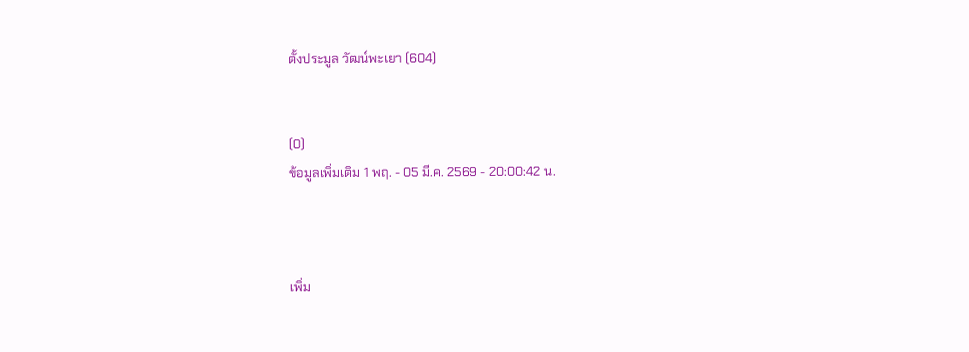ตั้งประมูล วัฒน์พะเยา (604)


(0)
ข้อมูลเพิ่มเติม 1 พฤ. - 05 มี.ค. 2569 - 20:00:42 น.



เพิ่ม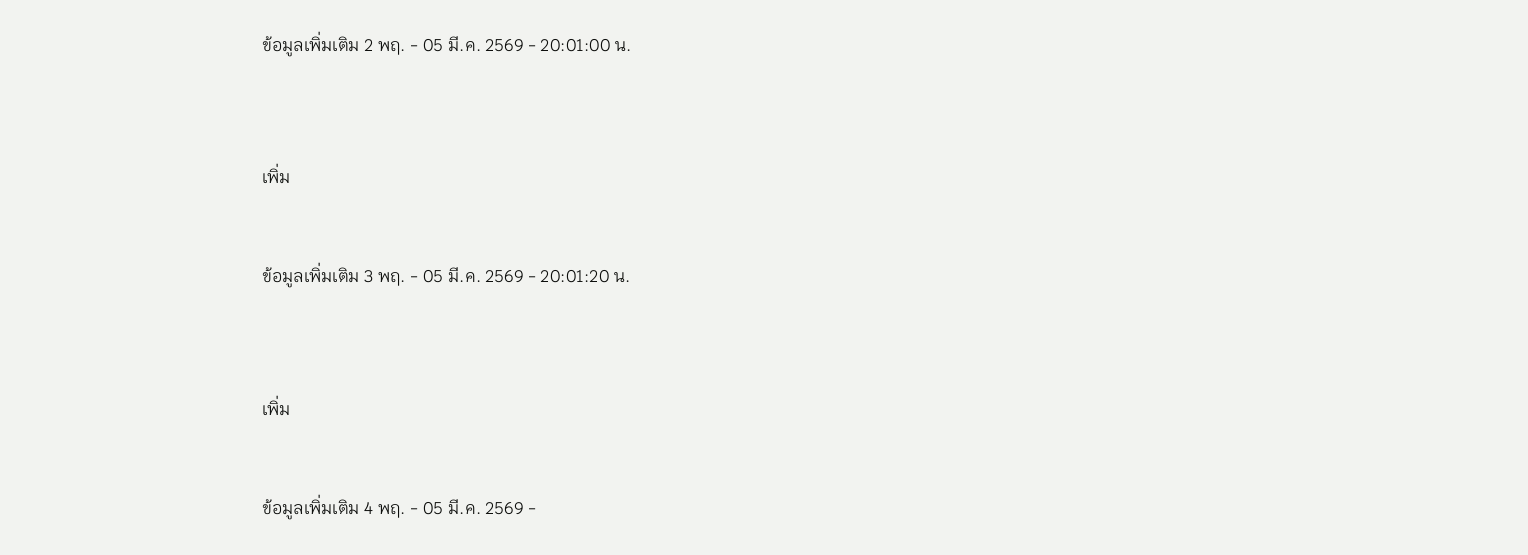ข้อมูลเพิ่มเติม 2 พฤ. - 05 มี.ค. 2569 - 20:01:00 น.



เพิ่ม


ข้อมูลเพิ่มเติม 3 พฤ. - 05 มี.ค. 2569 - 20:01:20 น.



เพิ่ม


ข้อมูลเพิ่มเติม 4 พฤ. - 05 มี.ค. 2569 -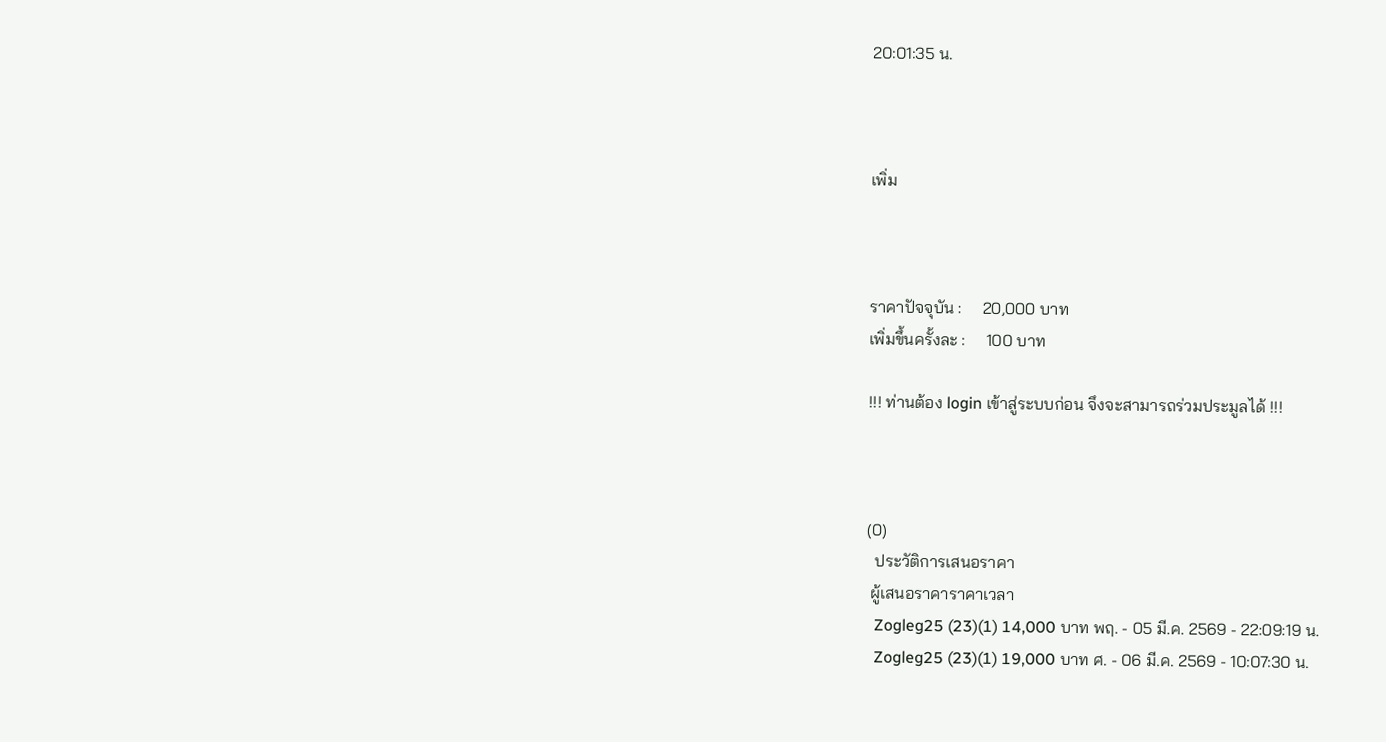20:01:35 น.



เพิ่ม



ราคาปัจจุบัน :     20,000 บาท
เพิ่มขึ้นครั้งละ :     100 บาท

!!! ท่านต้อง login เข้าสู่ระบบก่อน จึงจะสามารถร่วมประมูลได้ !!!



(0)
  ประวัติการเสนอราคา
 ผู้เสนอราคาราคาเวลา
  Zogleg25 (23)(1) 14,000 บาท พฤ. - 05 มี.ค. 2569 - 22:09:19 น.
  Zogleg25 (23)(1) 19,000 บาท ศ. - 06 มี.ค. 2569 - 10:07:30 น.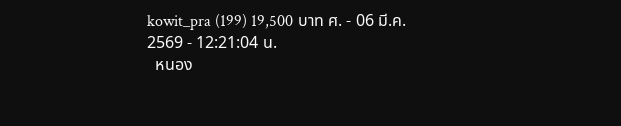kowit_pra (199) 19,500 บาท ศ. - 06 มี.ค. 2569 - 12:21:04 น.
  หนอง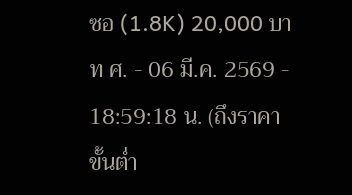ซอ (1.8K) 20,000 บาท ศ. - 06 มี.ค. 2569 - 18:59:18 น. (ถึงราคาขั้นต่ำ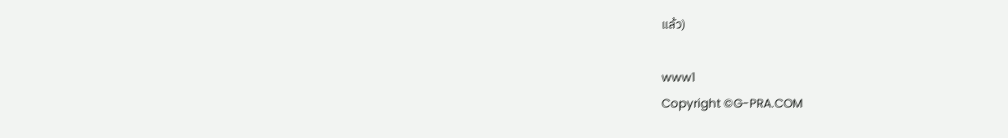แล้ว)

www1
Copyright ©G-PRA.COM